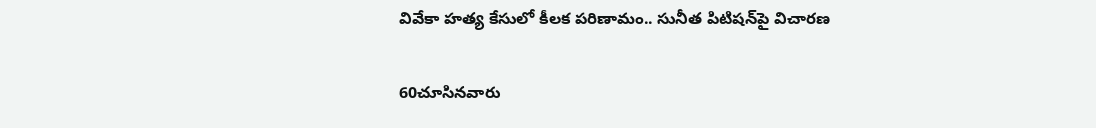వివేకా హత్య కేసులో కీలక పరిణామం.. సునీత పిటిషన్‌పై విచారణ

60చూసినవారు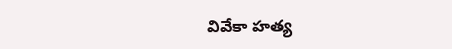వివేకా హత్య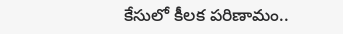కేసులో కీలక పరిణామం..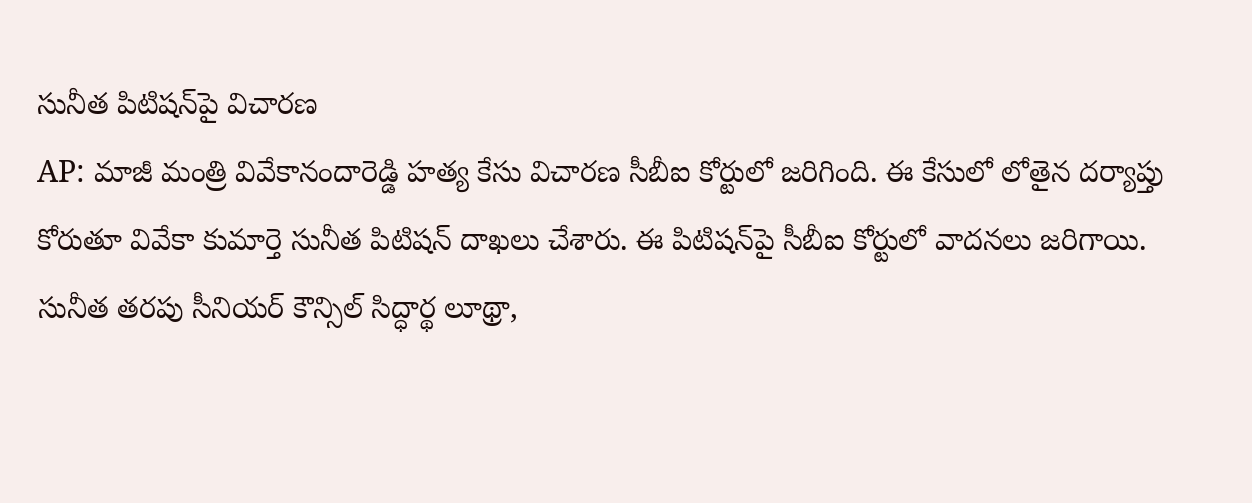సునీత పిటిషన్‌పై విచారణ
AP: మాజీ మంత్రి వివేకానందారెడ్డి హత్య కేసు విచారణ సీబీఐ కోర్టులో జరిగింది. ఈ కేసులో లోతైన దర్యాప్తు కోరుతూ వివేకా కుమార్తె సునీత పిటిషన్ దాఖలు చేశారు. ఈ పిటిషన్‌పై సీబీఐ కోర్టులో వాదనలు జరిగాయి. సునీత తరపు సీనియర్‌ కౌన్సిల్‌ సిద్ధార్థ లూథ్రా,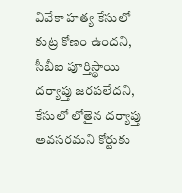వివేకా హత్య కేసులో కుట్ర కోణం ఉందని, సీబీఐ పూర్తిస్థాయి దర్యాప్తు జరపలేదని, కేసులో లోతైన దర్యాప్తు అవసరమని కోర్టుకు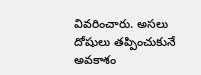వివరించారు. అసలు దోషులు తప్పించుకునే అవకాశం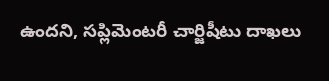ఉందని, సప్లిమెంటరీ చార్జిషీటు దాఖలు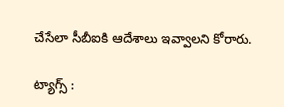చేసేలా సీబీఐకి ఆదేశాలు ఇవ్వాలని కోరారు.

ట్యాగ్స్ :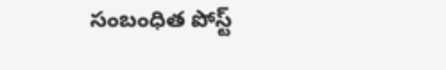సంబంధిత పోస్ట్